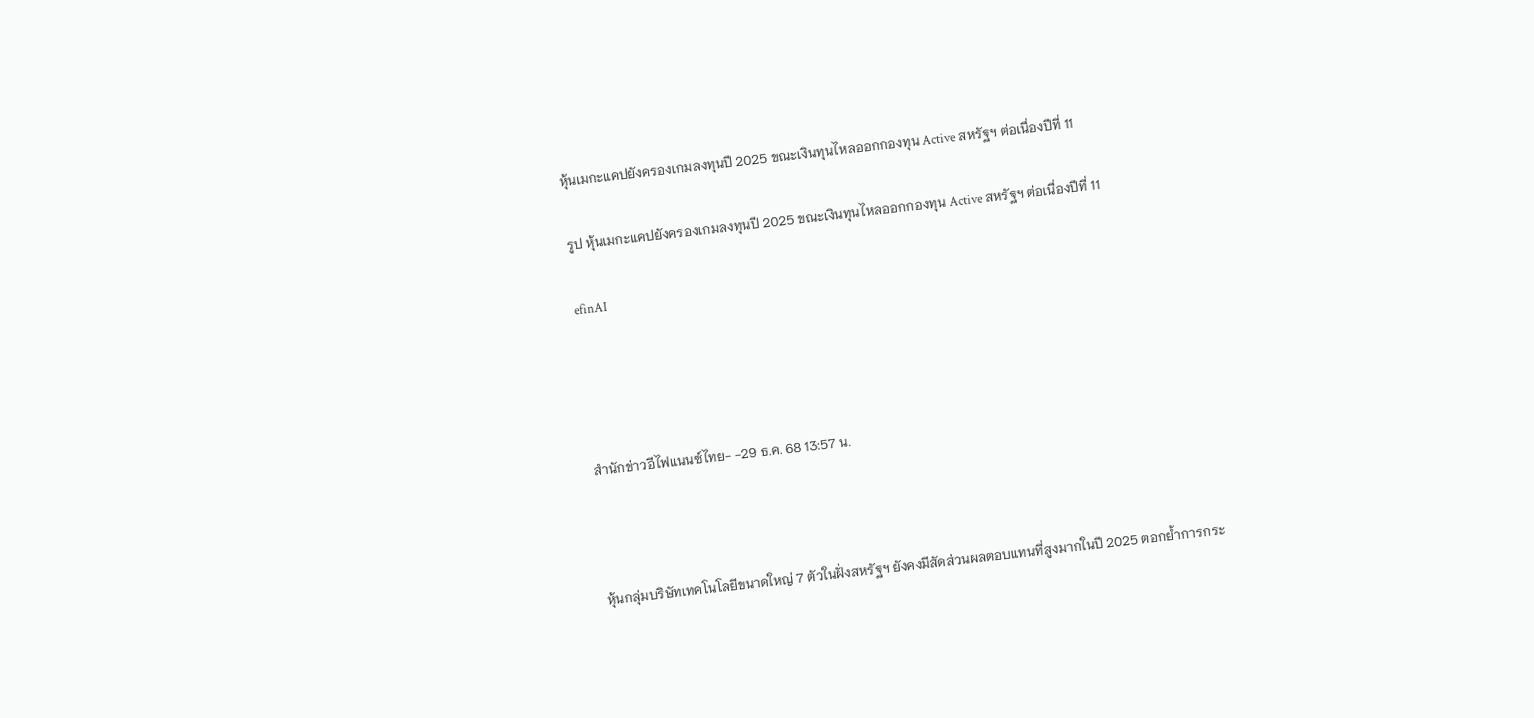หุ้นเมกะแคปยังครองเกมลงทุนปี 2025 ขณะเงินทุนไหลออกกองทุน Active สหรัฐฯ ต่อเนื่องปีที่ 11

รูป หุ้นเมกะแคปยังครองเกมลงทุนปี 2025 ขณะเงินทุนไหลออกกองทุน Active สหรัฐฯ ต่อเนื่องปีที่ 11

efinAI




สำนักข่าวอีไฟแนนซ์ไทย- -29 ธ.ค. 68 13:57 น.



หุ้นกลุ่มบริษัทเทคโนโลยีขนาดใหญ่ 7 ตัวในฝั่งสหรัฐฯ ยังคงมีสัดส่วนผลตอบแทนที่สูงมากในปี 2025 ตอกย้ำการกระ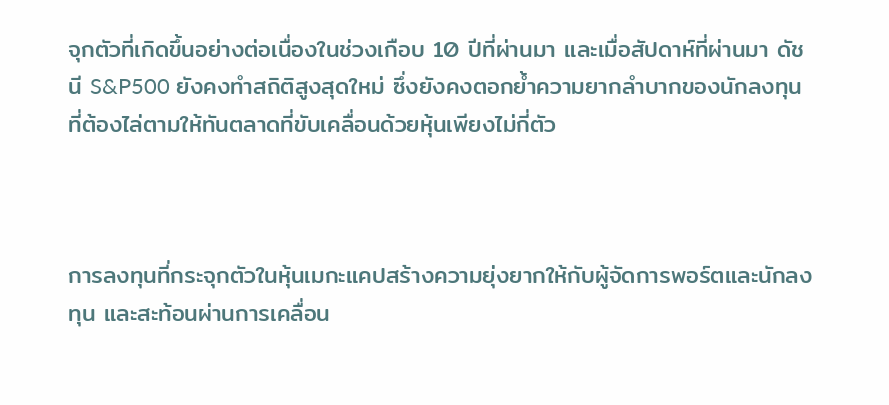จุกตัวที่เกิดขึ้นอย่างต่อเนื่องในช่วงเกือบ 10 ปีที่ผ่านมา และเมื่อสัปดาห์ที่ผ่านมา ดัชนี S&P500 ยังคงทำสถิติสูงสุดใหม่ ซึ่งยังคงตอกย้ำความยากลำบากของนักลงทุนที่ต้องไล่ตามให้ทันตลาดที่ขับเคลื่อนด้วยหุ้นเพียงไม่กี่ตัว



การลงทุนที่กระจุกตัวในหุ้นเมกะแคปสร้างความยุ่งยากให้กับผู้จัดการพอร์ตและนักลงทุน และสะท้อนผ่านการเคลื่อน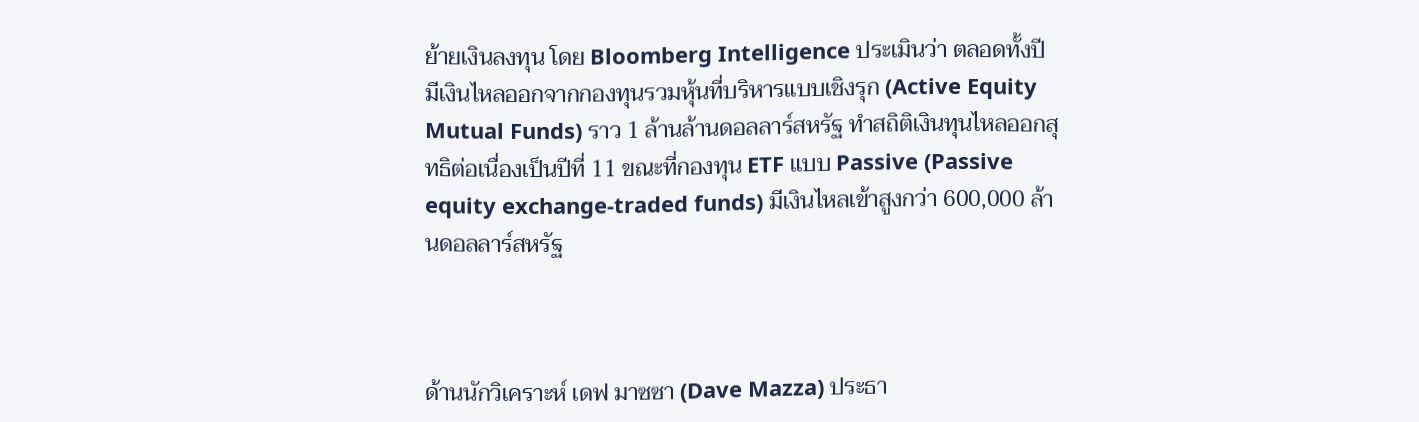ย้ายเงินลงทุน โดย Bloomberg Intelligence ประเมินว่า ตลอดทั้งปี มีเงินไหลออกจากกองทุนรวมหุ้นที่บริหารแบบเชิงรุก (Active Equity Mutual Funds) ราว 1 ล้านล้านดอลลาร์สหรัฐ ทำสถิติเงินทุนไหลออกสุทธิต่อเนื่องเป็นปีที่ 11 ขณะที่กองทุน ETF แบบ Passive (Passive equity exchange-traded funds) มีเงินไหลเข้าสูงกว่า 600,000 ล้านดอลลาร์สหรัฐ



ด้านนักวิเคราะห์ เดฟ มาซซา (Dave Mazza) ประธา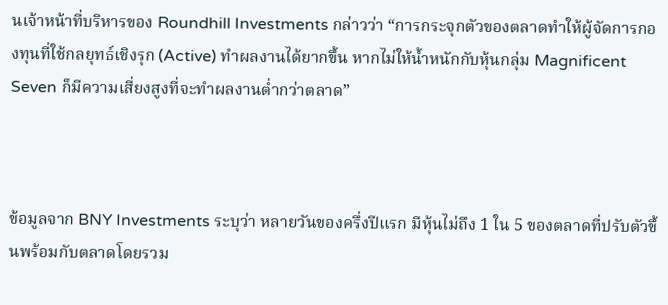นเจ้าหน้าที่บริหารของ Roundhill Investments กล่าวว่า “การกระจุกตัวของตลาดทำให้ผู้จัดการกองทุนที่ใช้กลยุทธ์เชิงรุก (Active) ทำผลงานได้ยากขึ้น หากไม่ให้น้ำหนักกับหุ้นกลุ่ม Magnificent Seven ก็มีความเสี่ยงสูงที่จะทำผลงานต่ำกว่าตลาด”



ข้อมูลจาก BNY Investments ระบุว่า หลายวันของครึ่งปีแรก มีหุ้นไม่ถึง 1 ใน 5 ของตลาดที่ปรับตัวขึ้นพร้อมกับตลาดโดยรวม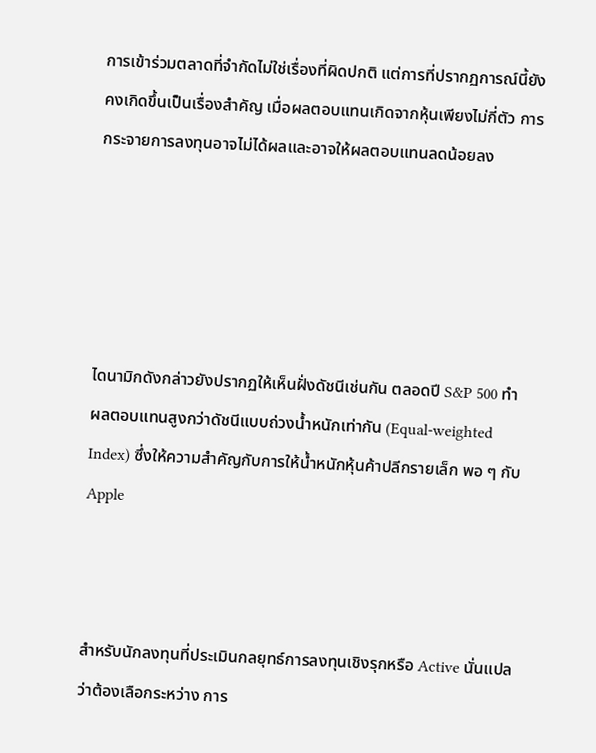การเข้าร่วมตลาดที่จำกัดไม่ใช่เรื่องที่ผิดปกติ แต่การที่ปรากฏการณ์นี้ยังคงเกิดขึ้นเป็นเรื่องสำคัญ เมื่อผลตอบแทนเกิดจากหุ้นเพียงไม่กี่ตัว การกระจายการลงทุนอาจไม่ได้ผลและอาจให้ผลตอบแทนลดน้อยลง





ไดนามิกดังกล่าวยังปรากฏให้เห็นฝั่งดัชนีเช่นกัน ตลอดปี S&P 500 ทำผลตอบแทนสูงกว่าดัชนีแบบถ่วงน้ำหนักเท่ากัน (Equal-weighted Index) ซึ่งให้ความสำคัญกับการให้น้ำหนักหุ้นค้าปลีกรายเล็ก พอ ๆ กับ Apple



สำหรับนักลงทุนที่ประเมินกลยุทธ์การลงทุนเชิงรุกหรือ Active นั่นแปลว่าต้องเลือกระหว่าง การ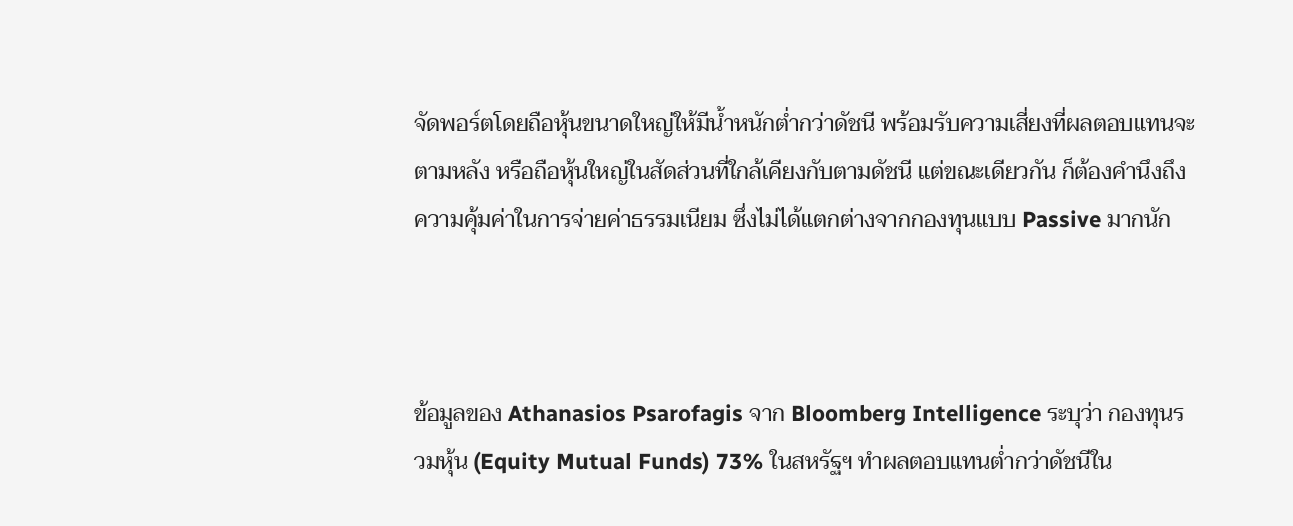จัดพอร์ตโดยถือหุ้นขนาดใหญ่ให้มีน้ำหนักต่ำกว่าดัชนี พร้อมรับความเสี่ยงที่ผลตอบแทนจะตามหลัง หรือถือหุ้นใหญ่ในสัดส่วนที่ใกล้เคียงกับตามดัชนี แต่ขณะเดียวกัน ก็ต้องคำนึงถึงความคุ้มค่าในการจ่ายค่าธรรมเนียม ซึ่งไม่ได้แตกต่างจากกองทุนแบบ Passive มากนัก



ข้อมูลของ Athanasios Psarofagis จาก Bloomberg Intelligence ระบุว่า กองทุนรวมหุ้น (Equity Mutual Funds) 73% ในสหรัฐฯ ทำผลตอบแทนต่ำกว่าดัชนีใน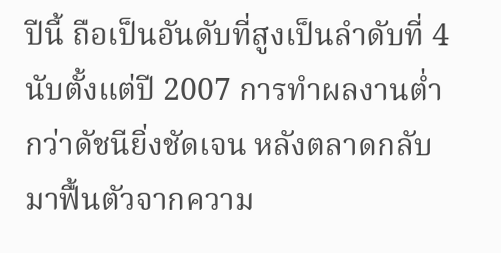ปีนี้ ถือเป็นอันดับที่สูงเป็นลำดับที่ 4 นับตั้งแต่ปี 2007 การทำผลงานต่ำกว่าดัชนียิ่งชัดเจน หลังตลาดกลับมาฟื้นตัวจากความ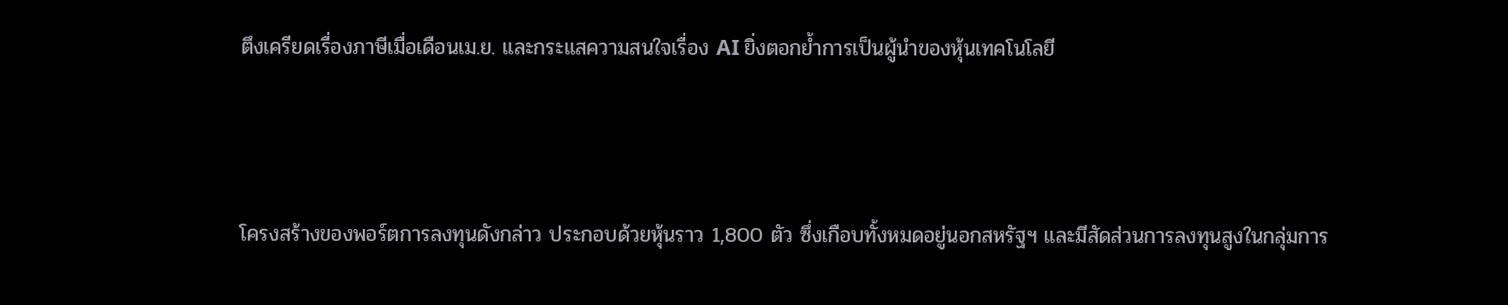ตึงเครียดเรื่องภาษีเมื่อเดือนเม.ย. และกระแสความสนใจเรื่อง AI ยิ่งตอกย้ำการเป็นผู้นำของหุ้นเทคโนโลยี



โครงสร้างของพอร์ตการลงทุนดังกล่าว ประกอบด้วยหุ้นราว 1,800 ตัว ซึ่งเกือบทั้งหมดอยู่นอกสหรัฐฯ และมีสัดส่วนการลงทุนสูงในกลุ่มการ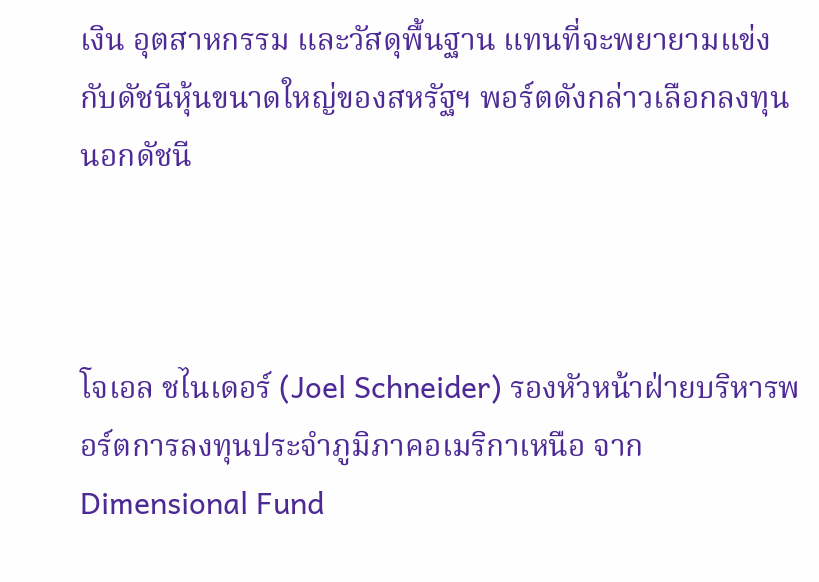เงิน อุตสาหกรรม และวัสดุพื้นฐาน แทนที่จะพยายามแข่งกับดัชนีหุ้นขนาดใหญ่ของสหรัฐฯ พอร์ตดังกล่าวเลือกลงทุนนอกดัชนี



โจเอล ชไนเดอร์ (Joel Schneider) รองหัวหน้าฝ่ายบริหารพอร์ตการลงทุนประจำภูมิภาคอเมริกาเหนือ จาก Dimensional Fund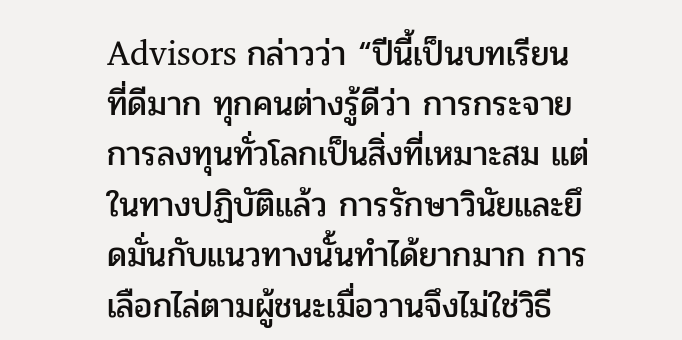Advisors กล่าวว่า “ปีนี้เป็นบทเรียนที่ดีมาก ทุกคนต่างรู้ดีว่า การกระจายการลงทุนทั่วโลกเป็นสิ่งที่เหมาะสม แต่ในทางปฏิบัติแล้ว การรักษาวินัยและยึดมั่นกับแนวทางนั้นทำได้ยากมาก การเลือกไล่ตามผู้ชนะเมื่อวานจึงไม่ใช่วิธี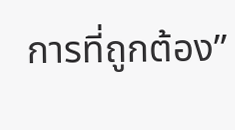การที่ถูกต้อง”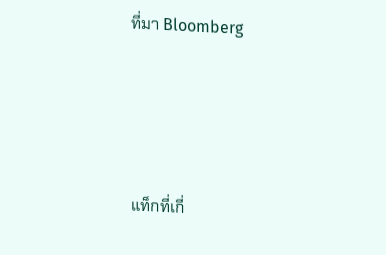ที่มา Bloomberg





แท็กที่เกี่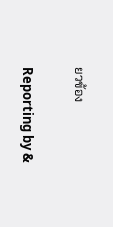ยวข้อง

Reporting by &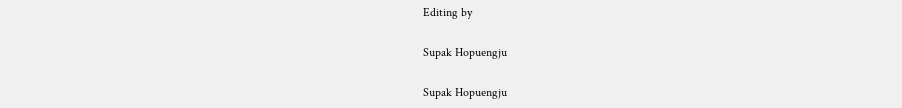Editing by

Supak Hopuengju

Supak Hopuengju